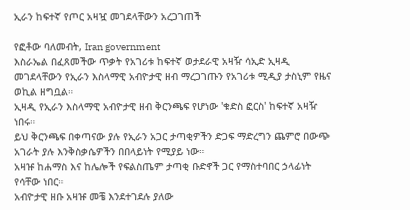ኢራን ከፍተኛ የጦር አዛዧ መገደላቸውን አረጋገጠች

የፎቶው ባለመብት, Iran government
እስራኤል በፈጸመችው ጥቃት የአገሪቱ ከፍተኛ ወታደራዊ አዛዥ ሳኢድ ኢዛዲ መገደላቸውን የኢራን እስላማዊ አብዮታዊ ዘብ ማረጋገጡን የአገሪቱ ሚዲያ ታስኒም የዜና ወኪል ዘግቧል።
ኢዛዲ የኢራን እስላማዊ አብዮታዊ ዘብ ቅርንጫፍ የሆነው 'ቁድስ ፎርስ' ከፍተኛ አዛዥ ነበሩ።
ይህ ቅርንጫፍ በቀጣናው ያሉ የኢራን አጋር ታጣቂዎችን ድጋፍ ማድረግን ጨምሮ በውጭ አገራት ያሉ እንቅስቃሴዎችን በበላይነት የሚያይ ነው።
አዛዡ ከሐማስ እና ከሌሎች የፍልስጤም ታጣቂ ቡድኖች ጋር የማስተባበር ኃላፊነት የሳቸው ነበር።
አብዮታዊ ዘቡ አዛዡ መቼ እንደተገደሉ ያለው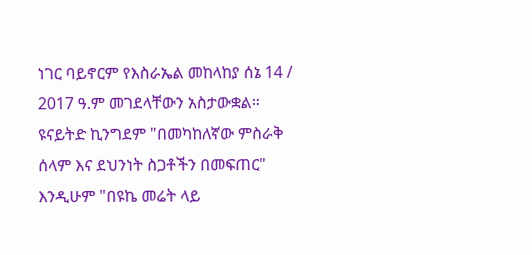ነገር ባይኖርም የእስራኤል መከላከያ ሰኔ 14 / 2017 ዓ.ም መገደላቸውን አስታውቋል።
ዩናይትድ ኪንግደም "በመካከለኛው ምስራቅ ሰላም እና ደህንነት ስጋቶችን በመፍጠር" እንዲሁም "በዩኬ መሬት ላይ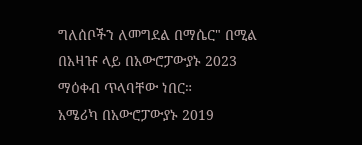ግለሰቦችን ለመግደል በማሴር" በሚል በአዛዡ ላይ በአውሮፓውያኑ 2023 ማዕቀብ ጥላባቸው ነበር።
አሜሪካ በአውሮፓውያኑ 2019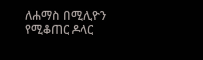ለሐማስ በሚሊዮን የሚቆጠር ዶላር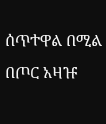ሰጥተዋል በሚል በጦር አዛዡ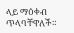ላይ ማዕቀብ ጥላባቸዋለች።